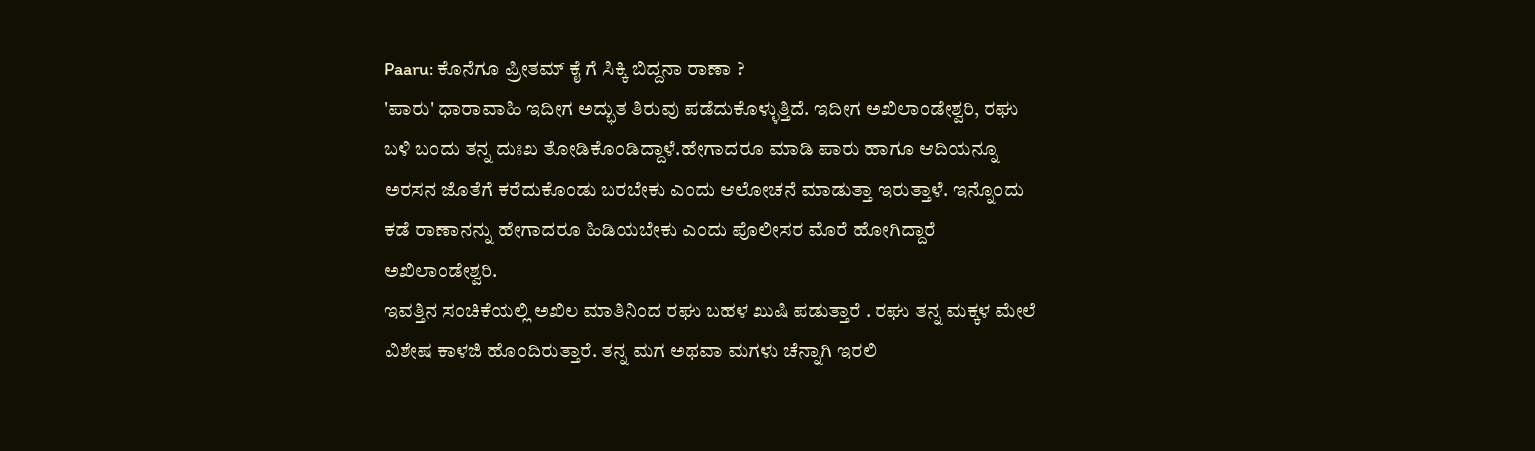Paaru: ಕೊನೆಗೂ ಪ್ರೀತಮ್ ಕೈ ಗೆ ಸಿಕ್ಕಿ ಬಿದ್ದನಾ ರಾಣಾ ?
'ಪಾರು' ಧಾರಾವಾಹಿ ಇದೀಗ ಅದ್ಭುತ ತಿರುವು ಪಡೆದುಕೊಳ್ಳುತ್ತಿದೆ. ಇದೀಗ ಅಖಿಲಾಂಡೇಶ್ವರಿ, ರಘು ಬಳಿ ಬಂದು ತನ್ನ ದುಃಖ ತೋಡಿಕೊಂಡಿದ್ದಾಳೆ.ಹೇಗಾದರೂ ಮಾಡಿ ಪಾರು ಹಾಗೂ ಆದಿಯನ್ನೂ ಅರಸನ ಜೊತೆಗೆ ಕರೆದುಕೊಂಡು ಬರಬೇಕು ಎಂದು ಆಲೋಚನೆ ಮಾಡುತ್ತಾ ಇರುತ್ತಾಳೆ. ಇನ್ನೊಂದು ಕಡೆ ರಾಣಾನನ್ನು ಹೇಗಾದರೂ ಹಿಡಿಯಬೇಕು ಎಂದು ಪೊಲೀಸರ ಮೊರೆ ಹೋಗಿದ್ದಾರೆ ಅಖಿಲಾಂಡೇಶ್ವರಿ.
ಇವತ್ತಿನ ಸಂಚಿಕೆಯಲ್ಲಿ ಅಖಿಲ ಮಾತಿನಿಂದ ರಘು ಬಹಳ ಖುಷಿ ಪಡುತ್ತಾರೆ . ರಘು ತನ್ನ ಮಕ್ಕಳ ಮೇಲೆ ವಿಶೇಷ ಕಾಳಜಿ ಹೊಂದಿರುತ್ತಾರೆ. ತನ್ನ ಮಗ ಅಥವಾ ಮಗಳು ಚೆನ್ನಾಗಿ ಇರಲಿ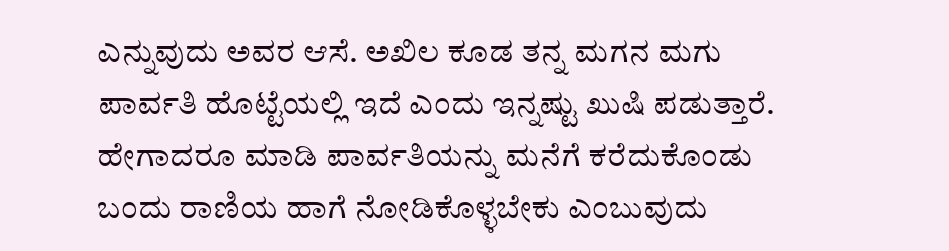ಎನ್ನುವುದು ಅವರ ಆಸೆ. ಅಖಿಲ ಕೂಡ ತನ್ನ ಮಗನ ಮಗು ಪಾರ್ವತಿ ಹೊಟ್ಟೆಯಲ್ಲಿ ಇದೆ ಎಂದು ಇನ್ನಷ್ಟು ಖುಷಿ ಪಡುತ್ತಾರೆ. ಹೇಗಾದರೂ ಮಾಡಿ ಪಾರ್ವತಿಯನ್ನು ಮನೆಗೆ ಕರೆದುಕೊಂಡು ಬಂದು ರಾಣಿಯ ಹಾಗೆ ನೋಡಿಕೊಳ್ಳಬೇಕು ಎಂಬುವುದು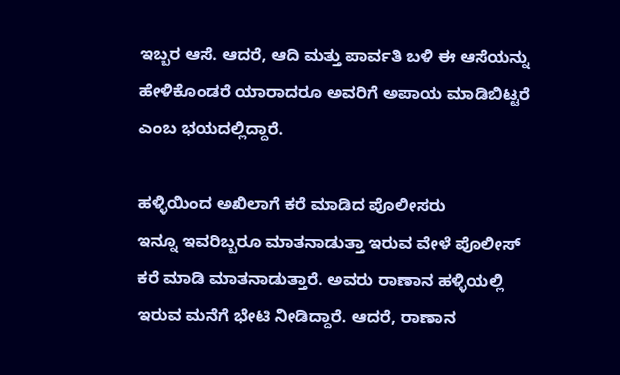ಇಬ್ಬರ ಆಸೆ. ಆದರೆ, ಆದಿ ಮತ್ತು ಪಾರ್ವತಿ ಬಳಿ ಈ ಆಸೆಯನ್ನು ಹೇಳಿಕೊಂಡರೆ ಯಾರಾದರೂ ಅವರಿಗೆ ಅಪಾಯ ಮಾಡಿಬಿಟ್ಟರೆ ಎಂಬ ಭಯದಲ್ಲಿದ್ದಾರೆ.

ಹಳ್ಳಿಯಿಂದ ಅಖಿಲಾಗೆ ಕರೆ ಮಾಡಿದ ಪೊಲೀಸರು
ಇನ್ನೂ ಇವರಿಬ್ಬರೂ ಮಾತನಾಡುತ್ತಾ ಇರುವ ವೇಳೆ ಪೊಲೀಸ್ ಕರೆ ಮಾಡಿ ಮಾತನಾಡುತ್ತಾರೆ. ಅವರು ರಾಣಾನ ಹಳ್ಳಿಯಲ್ಲಿ ಇರುವ ಮನೆಗೆ ಭೇಟಿ ನೀಡಿದ್ದಾರೆ. ಆದರೆ, ರಾಣಾನ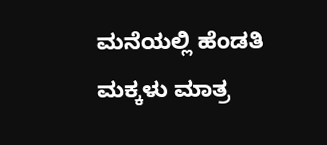ಮನೆಯಲ್ಲಿ ಹೆಂಡತಿ ಮಕ್ಕಳು ಮಾತ್ರ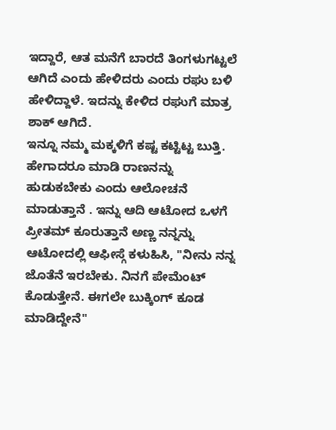ಇದ್ದಾರೆ, ಆತ ಮನೆಗೆ ಬಾರದೆ ತಿಂಗಳುಗಟ್ಟಲೆ ಆಗಿದೆ ಎಂದು ಹೇಳಿದರು ಎಂದು ರಘು ಬಳಿ ಹೇಳಿದ್ದಾಳೆ. ಇದನ್ನು ಕೇಳಿದ ರಘುಗೆ ಮಾತ್ರ ಶಾಕ್ ಆಗಿದೆ.
ಇನ್ನೂ ನಮ್ಮ ಮಕ್ಕಳಿಗೆ ಕಷ್ಟ ಕಟ್ಟಿಟ್ಟ ಬುತ್ತಿ. ಹೇಗಾದರೂ ಮಾಡಿ ರಾಣನನ್ನು ಹುಡುಕಬೇಕು ಎಂದು ಆಲೋಚನೆ ಮಾಡುತ್ತಾನೆ . ಇನ್ನು ಆದಿ ಆಟೋದ ಒಳಗೆ ಪ್ರೀತಮ್ ಕೂರುತ್ತಾನೆ ಅಣ್ಣ ನನ್ನನ್ನು ಆಟೋದಲ್ಲಿ ಆಫೀಸ್ಗೆ ಕಳುಹಿಸಿ, "ನೀನು ನನ್ನ ಜೊತೆನೆ ಇರಬೇಕು. ನಿನಗೆ ಪೇಮೆಂಟ್ ಕೊಡುತ್ತೇನೆ. ಈಗಲೇ ಬುಕ್ಕಿಂಗ್ ಕೂಡ ಮಾಡಿದ್ದೇನೆ"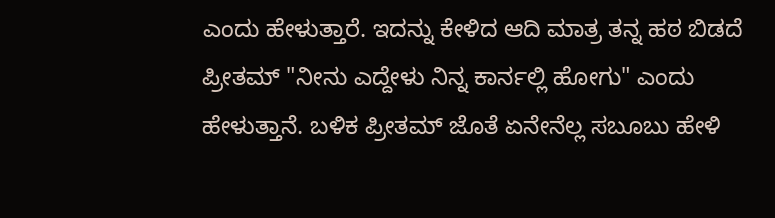ಎಂದು ಹೇಳುತ್ತಾರೆ. ಇದನ್ನು ಕೇಳಿದ ಆದಿ ಮಾತ್ರ ತನ್ನ ಹಠ ಬಿಡದೆ ಪ್ರೀತಮ್ "ನೀನು ಎದ್ದೇಳು ನಿನ್ನ ಕಾರ್ನಲ್ಲಿ ಹೋಗು" ಎಂದು ಹೇಳುತ್ತಾನೆ. ಬಳಿಕ ಪ್ರೀತಮ್ ಜೊತೆ ಏನೇನೆಲ್ಲ ಸಬೂಬು ಹೇಳಿ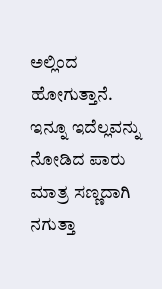ಅಲ್ಲಿಂದ ಹೋಗುತ್ತಾನೆ. ಇನ್ನೂ ಇದೆಲ್ಲವನ್ನು ನೋಡಿದ ಪಾರು ಮಾತ್ರ ಸಣ್ಣದಾಗಿ ನಗುತ್ತಾ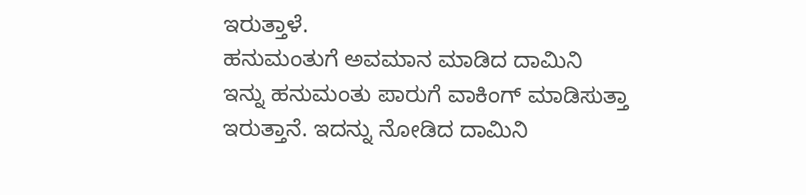ಇರುತ್ತಾಳೆ.
ಹನುಮಂತುಗೆ ಅವಮಾನ ಮಾಡಿದ ದಾಮಿನಿ
ಇನ್ನು ಹನುಮಂತು ಪಾರುಗೆ ವಾಕಿಂಗ್ ಮಾಡಿಸುತ್ತಾ ಇರುತ್ತಾನೆ. ಇದನ್ನು ನೋಡಿದ ದಾಮಿನಿ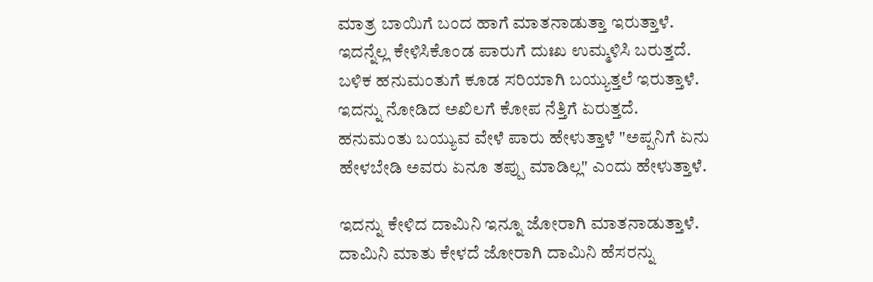ಮಾತ್ರ ಬಾಯಿಗೆ ಬಂದ ಹಾಗೆ ಮಾತನಾಡುತ್ತಾ ಇರುತ್ತಾಳೆ. ಇದನ್ನೆಲ್ಲ ಕೇಳಿಸಿಕೊಂಡ ಪಾರುಗೆ ದುಃಖ ಉಮ್ಮಳಿಸಿ ಬರುತ್ತದೆ. ಬಳಿಕ ಹನುಮಂತುಗೆ ಕೂಡ ಸರಿಯಾಗಿ ಬಯ್ಯುತ್ತಲೆ ಇರುತ್ತಾಳೆ. ಇದನ್ನು ನೋಡಿದ ಅಖಿಲಗೆ ಕೋಪ ನೆತ್ತಿಗೆ ಏರುತ್ತದೆ. ಹನುಮಂತು ಬಯ್ಯುವ ವೇಳೆ ಪಾರು ಹೇಳುತ್ತಾಳೆ "ಅಪ್ಪನಿಗೆ ಏನು ಹೇಳಬೇಡಿ ಅವರು ಏನೂ ತಪ್ಪು ಮಾಡಿಲ್ಲ" ಎಂದು ಹೇಳುತ್ತಾಳೆ.

ಇದನ್ನು ಕೇಳಿದ ದಾಮಿನಿ ಇನ್ನೂ ಜೋರಾಗಿ ಮಾತನಾಡುತ್ತಾಳೆ. ದಾಮಿನಿ ಮಾತು ಕೇಳದೆ ಜೋರಾಗಿ ದಾಮಿನಿ ಹೆಸರನ್ನು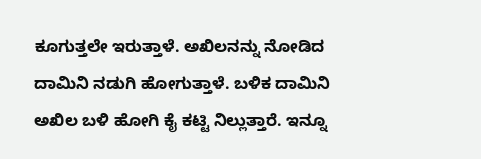ಕೂಗುತ್ತಲೇ ಇರುತ್ತಾಳೆ. ಅಖಿಲನನ್ನು ನೋಡಿದ ದಾಮಿನಿ ನಡುಗಿ ಹೋಗುತ್ತಾಳೆ. ಬಳಿಕ ದಾಮಿನಿ ಅಖಿಲ ಬಳಿ ಹೋಗಿ ಕೈ ಕಟ್ಟಿ ನಿಲ್ಲುತ್ತಾರೆ. ಇನ್ನೂ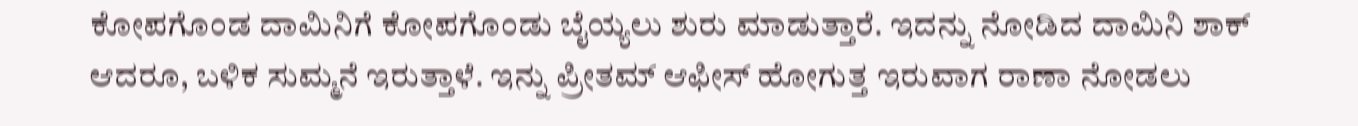ಕೋಪಗೊಂಡ ದಾಮಿನಿಗೆ ಕೋಪಗೊಂಡು ಬೈಯ್ಯಲು ಶುರು ಮಾಡುತ್ತಾರೆ. ಇದನ್ನು ನೋಡಿದ ದಾಮಿನಿ ಶಾಕ್ ಆದರೂ, ಬಳಿಕ ಸುಮ್ಮನೆ ಇರುತ್ತಾಳೆ. ಇನ್ನು ಪ್ರೀತಮ್ ಆಫೀಸ್ ಹೋಗುತ್ತ ಇರುವಾಗ ರಾಣಾ ನೋಡಲು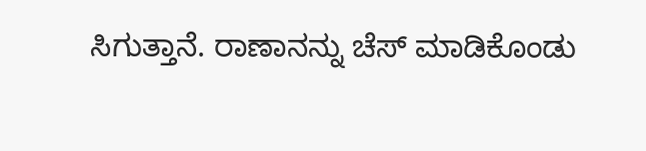ಸಿಗುತ್ತಾನೆ. ರಾಣಾನನ್ನು ಚೆಸ್ ಮಾಡಿಕೊಂಡು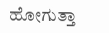ಹೋಗುತ್ತಾ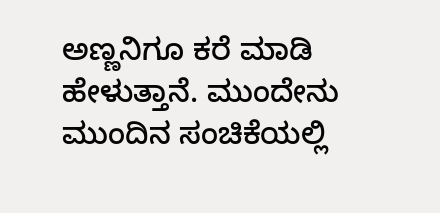ಅಣ್ಣನಿಗೂ ಕರೆ ಮಾಡಿ ಹೇಳುತ್ತಾನೆ. ಮುಂದೇನು ಮುಂದಿನ ಸಂಚಿಕೆಯಲ್ಲಿ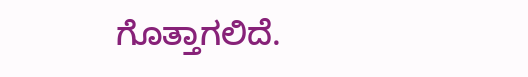ಗೊತ್ತಾಗಲಿದೆ.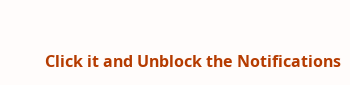Click it and Unblock the Notifications